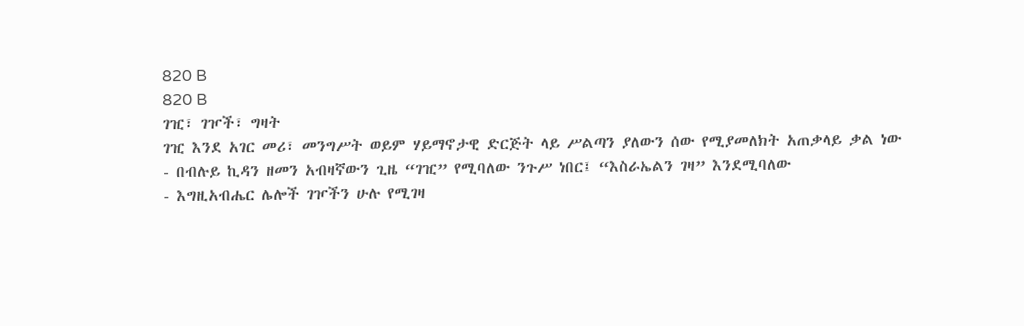820 B
820 B
ገዢ፣ ገዦች፣ ግዛት
ገዢ እንደ አገር መሪ፣ መንግሥት ወይም ሃይማኖታዊ ድርጅት ላይ ሥልጣን ያለውን ሰው የሚያመለክት አጠቃላይ ቃል ነው
- በብሉይ ኪዳን ዘመን አብዛኛውን ጊዜ “ገዢ” የሚባለው ንጉሥ ነበር፤ “እስራኤልን ገዛ” እንደሚባለው
- እግዚአብሔር ሌሎች ገዦችን ሁሉ የሚገዛ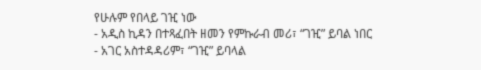የሁሉም የበላይ ገዢ ነው
- አዲስ ኪዳን በተጻፈበት ዘመን የምኩራብ መሪ፣ “ገዢ” ይባል ነበር
- አገር አስተዳዳሪም፣ “ገዢ” ይባላል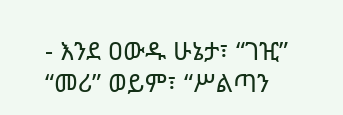- እንደ ዐውዱ ሁኔታ፣ “ገዢ” “መሪ” ወይም፣ “ሥልጣን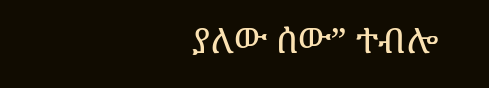ያለው ሰው” ተብሎ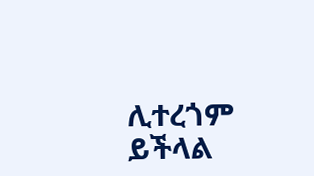ሊተረጎም ይችላል